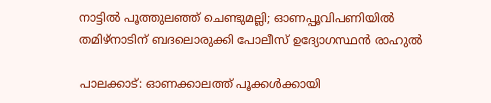നാട്ടിൽ പൂത്തുലഞ്ഞ് ചെണ്ടുമല്ലി; ഓണപ്പൂവിപണിയിൽ തമിഴ്‌നാടിന് ബദലൊരുക്കി പോലീസ് ഉദ്യോഗസ്ഥൻ രാഹുൽ

പാലക്കാട്: ഓണക്കാലത്ത് പൂക്കൾക്കായി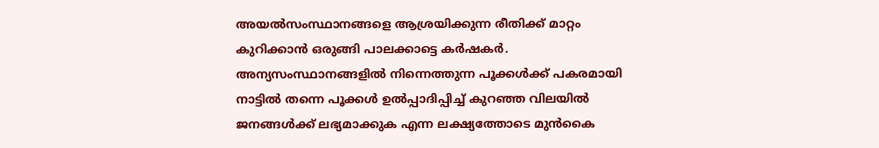അയൽസംസ്ഥാനങ്ങളെ ആശ്രയിക്കുന്ന രീതിക്ക് മാറ്റം കുറിക്കാൻ ഒരുങ്ങി പാലക്കാട്ടെ കർഷകർ. അന്യസംസ്ഥാനങ്ങളിൽ നിന്നെത്തുന്ന പൂക്കൾക്ക് പകരമായി നാട്ടിൽ തന്നെ പൂക്കൾ ഉൽപ്പാദിപ്പിച്ച് കുറഞ്ഞ വിലയിൽ ജനങ്ങൾക്ക് ലഭ്യമാക്കുക എന്ന ലക്ഷ്യത്തോടെ മുൻകൈ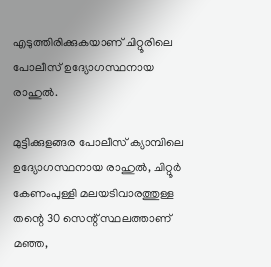എടുത്തിരിക്കുകയാണ് ചിറ്റൂരിലെ പോലീസ് ഉദ്യോഗസ്ഥനായ രാഹുൽ.

മുട്ടിക്കുളങ്ങര പോലീസ് ക്യാമ്പിലെ ഉദ്യോഗസ്ഥനായ രാഹുൽ, ചിറ്റൂർ കേണംപുള്ളി മലയടിവാരത്തുള്ള തന്റെ 30 സെന്റ് സ്ഥലത്താണ് മഞ്ഞ,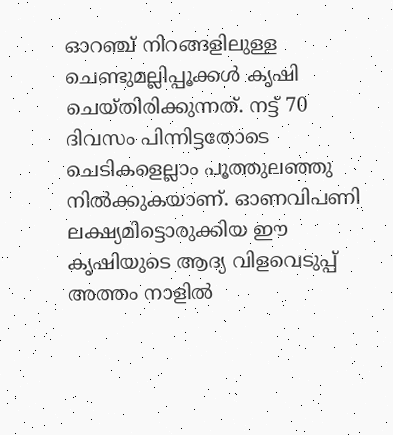ഓറഞ്ച് നിറങ്ങളിലുള്ള ചെണ്ടുമല്ലിപ്പൂക്കൾ കൃഷി ചെയ്തിരിക്കുന്നത്. നട്ട് 70 ദിവസം പിന്നിട്ടതോടെ ചെടികളെല്ലാം പൂത്തുലഞ്ഞു നിൽക്കുകയാണ്. ഓണവിപണി ലക്ഷ്യമിട്ടൊരുക്കിയ ഈ കൃഷിയുടെ ആദ്യ വിളവെടുപ്പ് അത്തം നാളിൽ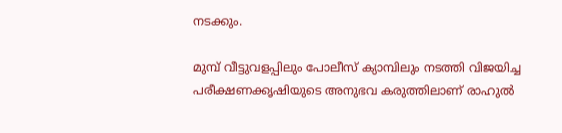നടക്കും.

മുമ്പ് വീട്ടുവളപ്പിലും പോലീസ് ക്യാമ്പിലും നടത്തി വിജയിച്ച പരീക്ഷണക്കൃഷിയുടെ അനുഭവ കരുത്തിലാണ് രാഹുൽ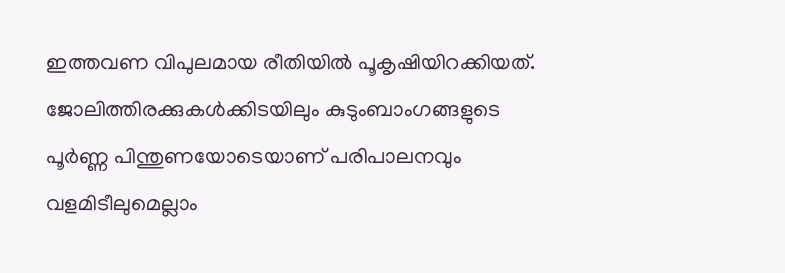ഇത്തവണ വിപുലമായ രീതിയിൽ പൂകൃഷിയിറക്കിയത്. ജോലിത്തിരക്കുകൾക്കിടയിലും കുടുംബാംഗങ്ങളുടെ പൂർണ്ണ പിന്തുണയോടെയാണ് പരിപാലനവും വളമിടീലുമെല്ലാം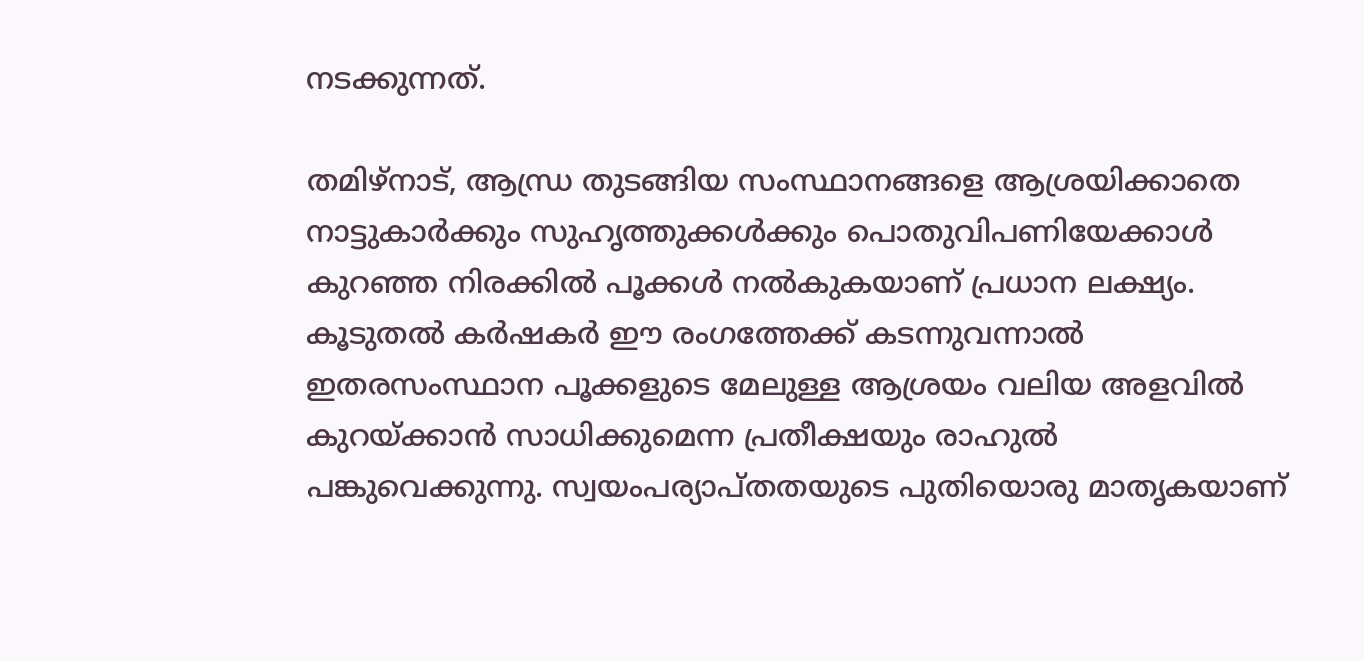നടക്കുന്നത്.

തമിഴ്‌നാട്, ആന്ധ്ര തുടങ്ങിയ സംസ്ഥാനങ്ങളെ ആശ്രയിക്കാതെ നാട്ടുകാർക്കും സുഹൃത്തുക്കൾക്കും പൊതുവിപണിയേക്കാൾ കുറഞ്ഞ നിരക്കിൽ പൂക്കൾ നൽകുകയാണ് പ്രധാന ലക്ഷ്യം. കൂടുതൽ കർഷകർ ഈ രംഗത്തേക്ക് കടന്നുവന്നാൽ ഇതരസംസ്ഥാന പൂക്കളുടെ മേലുള്ള ആശ്രയം വലിയ അളവിൽ കുറയ്ക്കാൻ സാധിക്കുമെന്ന പ്രതീക്ഷയും രാഹുൽ പങ്കുവെക്കുന്നു. സ്വയംപര്യാപ്തതയുടെ പുതിയൊരു മാതൃകയാണ്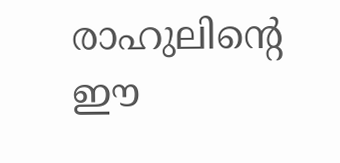രാഹുലിന്റെ ഈ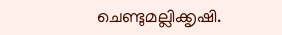ചെണ്ടുമല്ലിക്കൃഷി.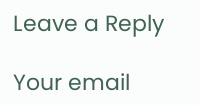Leave a Reply

Your email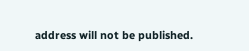address will not be published.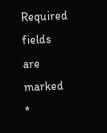Required fields are marked *